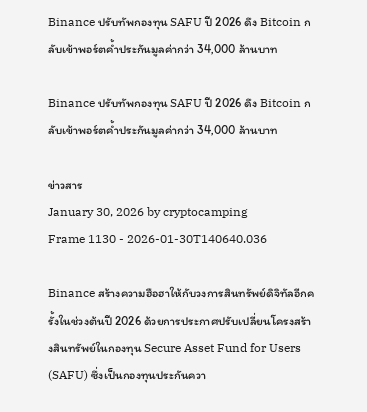Binance ปรับทัพกองทุน SAFU ปี 2026 ดึง Bitcoin กลับเข้าพอร์ตค้ำประกันมูลค่ากว่า 34,000 ล้านบาท

Binance ปรับทัพกองทุน SAFU ปี 2026 ดึง Bitcoin กลับเข้าพอร์ตค้ำประกันมูลค่ากว่า 34,000 ล้านบาท

ข่าวสาร
January 30, 2026 by cryptocamping
Frame 1130 - 2026-01-30T140640.036

Binance สร้างความฮือฮาให้กับวงการสินทรัพย์ดิจิทัลอีกครั้งในช่วงต้นปี 2026 ด้วยการประกาศปรับเปลี่ยนโครงสร้างสินทรัพย์ในกองทุน Secure Asset Fund for Users (SAFU) ซึ่งเป็นกองทุนประกันควา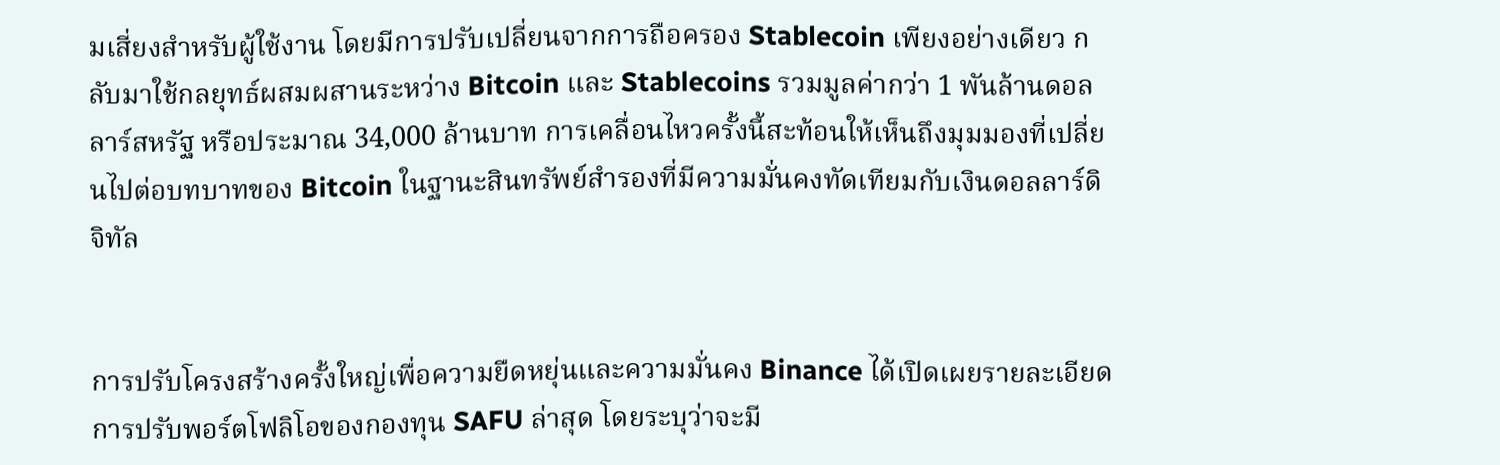มเสี่ยงสำหรับผู้ใช้งาน โดยมีการปรับเปลี่ยนจากการถือครอง Stablecoin เพียงอย่างเดียว กลับมาใช้กลยุทธ์ผสมผสานระหว่าง Bitcoin และ Stablecoins รวมมูลค่ากว่า 1 พันล้านดอลลาร์สหรัฐ หรือประมาณ 34,000 ล้านบาท การเคลื่อนไหวครั้งนี้สะท้อนให้เห็นถึงมุมมองที่เปลี่ยนไปต่อบทบาทของ Bitcoin ในฐานะสินทรัพย์สำรองที่มีความมั่นคงทัดเทียมกับเงินดอลลาร์ดิจิทัล


การปรับโครงสร้างครั้งใหญ่เพื่อความยืดหยุ่นและความมั่นคง Binance ได้เปิดเผยรายละเอียดการปรับพอร์ตโฟลิโอของกองทุน SAFU ล่าสุด โดยระบุว่าจะมี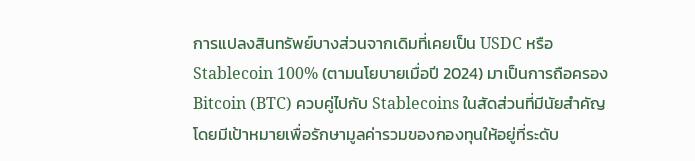การแปลงสินทรัพย์บางส่วนจากเดิมที่เคยเป็น USDC หรือ Stablecoin 100% (ตามนโยบายเมื่อปี 2024) มาเป็นการถือครอง Bitcoin (BTC) ควบคู่ไปกับ Stablecoins ในสัดส่วนที่มีนัยสำคัญ โดยมีเป้าหมายเพื่อรักษามูลค่ารวมของกองทุนให้อยู่ที่ระดับ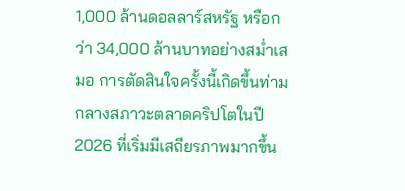1,000 ล้านดอลลาร์สหรัฐ หรือกว่า 34,000 ล้านบาทอย่างสม่ำเสมอ การตัดสินใจครั้งนี้เกิดขึ้นท่ามกลางสภาวะตลาดคริปโตในปี 2026 ที่เริ่มมีเสถียรภาพมากขึ้น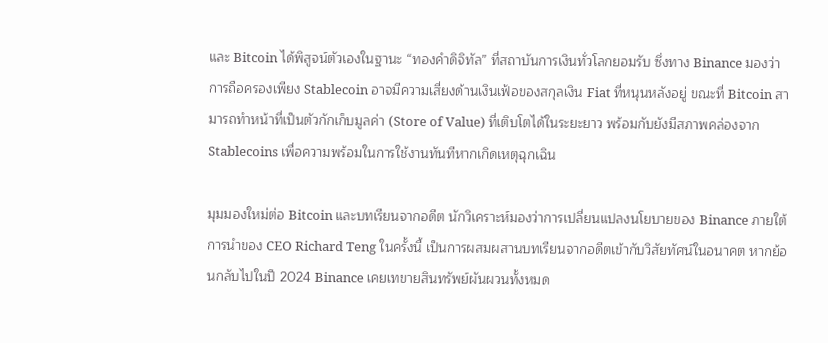และ Bitcoin ได้พิสูจน์ตัวเองในฐานะ “ทองคำดิจิทัล” ที่สถาบันการเงินทั่วโลกยอมรับ ซึ่งทาง Binance มองว่าการถือครองเพียง Stablecoin อาจมีความเสี่ยงด้านเงินเฟ้อของสกุลเงิน Fiat ที่หนุนหลังอยู่ ขณะที่ Bitcoin สามารถทำหน้าที่เป็นตัวกักเก็บมูลค่า (Store of Value) ที่เติบโตได้ในระยะยาว พร้อมกับยังมีสภาพคล่องจาก Stablecoins เพื่อความพร้อมในการใช้งานทันทีหากเกิดเหตุฉุกเฉิน

มุมมองใหม่ต่อ Bitcoin และบทเรียนจากอดีต นักวิเคราะห์มองว่าการเปลี่ยนแปลงนโยบายของ Binance ภายใต้การนำของ CEO Richard Teng ในครั้งนี้ เป็นการผสมผสานบทเรียนจากอดีตเข้ากับวิสัยทัศน์ในอนาคต หากย้อนกลับไปในปี 2024 Binance เคยเทขายสินทรัพย์ผันผวนทั้งหมด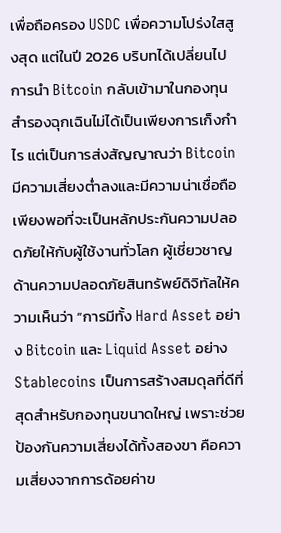เพื่อถือครอง USDC เพื่อความโปร่งใสสูงสุด แต่ในปี 2026 บริบทได้เปลี่ยนไป การนำ Bitcoin กลับเข้ามาในกองทุนสำรองฉุกเฉินไม่ได้เป็นเพียงการเก็งกำไร แต่เป็นการส่งสัญญาณว่า Bitcoin มีความเสี่ยงต่ำลงและมีความน่าเชื่อถือเพียงพอที่จะเป็นหลักประกันความปลอดภัยให้กับผู้ใช้งานทั่วโลก ผู้เชี่ยวชาญด้านความปลอดภัยสินทรัพย์ดิจิทัลให้ความเห็นว่า “การมีทั้ง Hard Asset อย่าง Bitcoin และ Liquid Asset อย่าง Stablecoins เป็นการสร้างสมดุลที่ดีที่สุดสำหรับกองทุนขนาดใหญ่ เพราะช่วยป้องกันความเสี่ยงได้ทั้งสองขา คือความเสี่ยงจากการด้อยค่าข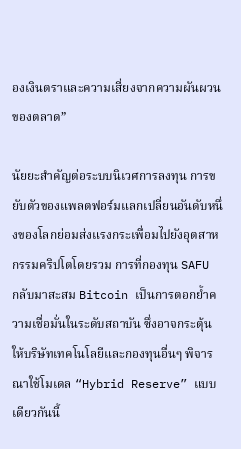องเงินตราและความเสี่ยงจากความผันผวนของตลาด”

นัยยะสำคัญต่อระบบนิเวศการลงทุน การขยับตัวของแพลตฟอร์มแลกเปลี่ยนอันดับหนึ่งของโลกย่อมส่งแรงกระเพื่อมไปยังอุตสาหกรรมคริปโตโดยรวม การที่กองทุน SAFU กลับมาสะสม Bitcoin เป็นการตอกย้ำความเชื่อมั่นในระดับสถาบัน ซึ่งอาจกระตุ้นให้บริษัทเทคโนโลยีและกองทุนอื่นๆ พิจารณาใช้โมเดล “Hybrid Reserve” แบบเดียวกันนี้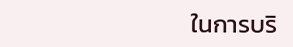ในการบริ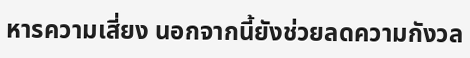หารความเสี่ยง นอกจากนี้ยังช่วยลดความกังวล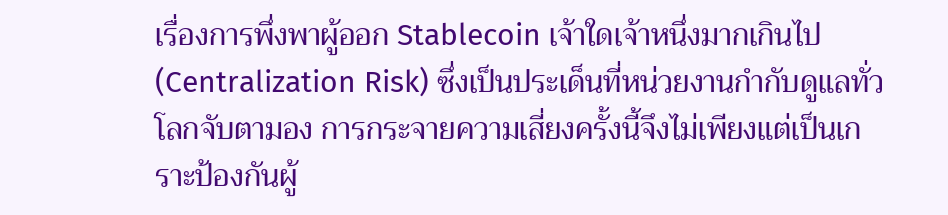เรื่องการพึ่งพาผู้ออก Stablecoin เจ้าใดเจ้าหนึ่งมากเกินไป (Centralization Risk) ซึ่งเป็นประเด็นที่หน่วยงานกำกับดูแลทั่วโลกจับตามอง การกระจายความเสี่ยงครั้งนี้จึงไม่เพียงแต่เป็นเกราะป้องกันผู้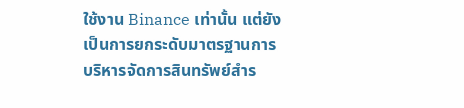ใช้งาน Binance เท่านั้น แต่ยังเป็นการยกระดับมาตรฐานการบริหารจัดการสินทรัพย์สำร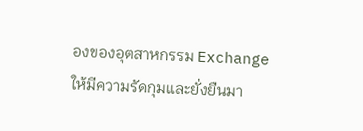องของอุตสาหกรรม Exchange ให้มีความรัดกุมและยั่งยืนมา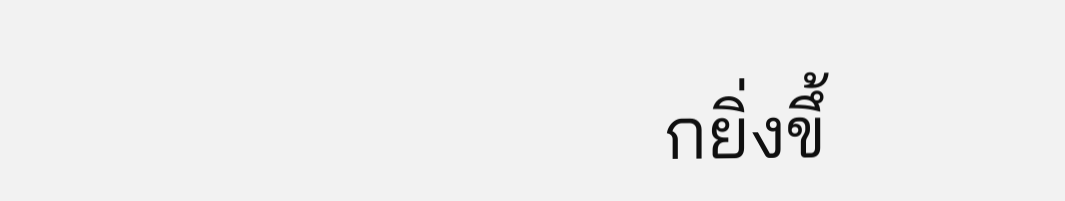กยิ่งขึ้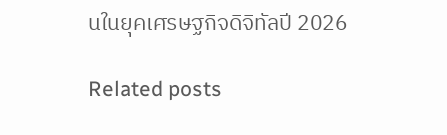นในยุคเศรษฐกิจดิจิทัลปี 2026

Related posts